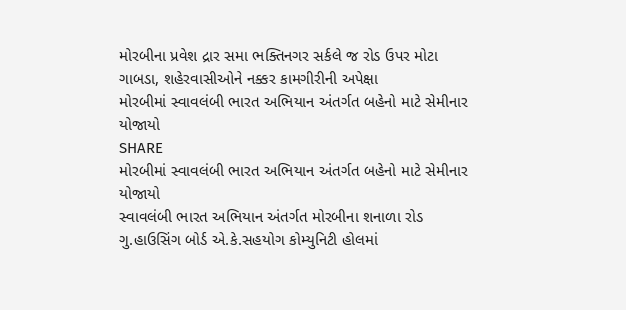મોરબીના પ્રવેશ દ્રાર સમા ભક્તિનગર સર્કલે જ રોડ ઉપર મોટા ગાબડા, શહેરવાસીઓને નક્કર કામગીરીની અપેક્ષા
મોરબીમાં સ્વાવલંબી ભારત અભિયાન અંતર્ગત બહેનો માટે સેમીનાર યોજાયો
SHARE
મોરબીમાં સ્વાવલંબી ભારત અભિયાન અંતર્ગત બહેનો માટે સેમીનાર યોજાયો
સ્વાવલંબી ભારત અભિયાન અંતર્ગત મોરબીના શનાળા રોડ ગુ.હાઉસિંગ બોર્ડ એ.કે.સહયોગ કોમ્યુનિટી હોલમાં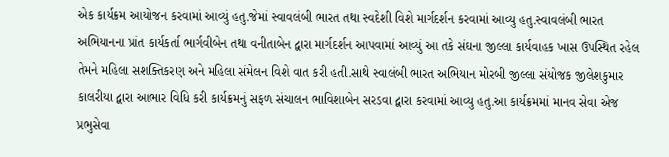એક કાર્યક્રમ આયોજન કરવામાં આવ્યું હતુ.જેમાં સ્વાવલંબી ભારત તથા સ્વદેશી વિશે માર્ગદર્શન કરવામાં આવ્યુ હતુ.સ્વાવલંબી ભારત અભિયાનના પ્રાંત કાર્યકર્તા ભાર્ગવીબેન તથા વનીતાબેન દ્વારા માર્ગદર્શન આપવામાં આવ્યું આ તકે સંઘના જીલ્લા કાર્યવાહક ખાસ ઉપસ્થિત રહેલ તેમને મહિલા સશક્તિકરણ અને મહિલા સંમેલન વિશે વાત કરી હતી.સાથે સ્વાલંબી ભારત અભિયાન મોરબી જીલ્લા સંયોજક જીલેશકુમાર કાલરીયા દ્વારા આભાર વિધિ કરી કાર્યક્રમનું સફળ સંચાલન ભાવિશાબેન સરડવા દ્વારા કરવામાં આવ્યુ હતુ.આ કાર્યક્રમમાં માનવ સેવા એજ પ્રભુસેવા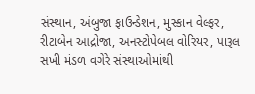સંસ્થાન, અંબુજા ફાઉન્ડેશન, મુસ્કાન વેલ્ફર, રીટાબેન આદ્રોજા, અનસ્ટોપેબલ વોરિયર, પારૂલ સખી મંડળ વગેરે સંસ્થાઓમાંથી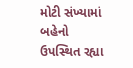મોટી સંખ્યામાં બહેનો ઉપસ્થિત રહ્યા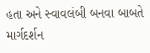હતા અને સ્વાવલંબી બનવા બાબતે માર્ગદર્શન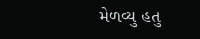મેળવ્યુ હતુ